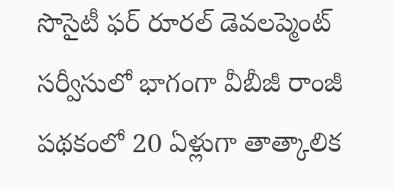సొసైటీ ఫర్ రూరల్ డెవలప్మెంట్ సర్వీసులో భాగంగా వీబీజీ రాంజీ పథకంలో 20 ఏళ్లుగా తాత్కాలిక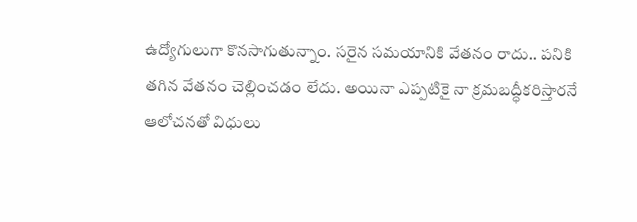ఉద్యోగులుగా కొనసాగుతున్నాం. సరైన సమయానికి వేతనం రాదు.. పనికి తగిన వేతనం చెల్లించడం లేదు. అయినా ఎప్పటికై నా క్రమబద్ధీకరిస్తారనే ఆలోచనతో విధులు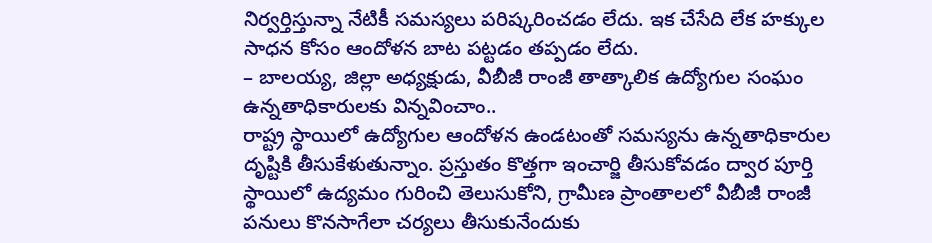నిర్వర్తిస్తున్నా నేటికీ సమస్యలు పరిష్కరించడం లేదు. ఇక చేసేది లేక హక్కుల సాధన కోసం ఆందోళన బాట పట్టడం తప్పడం లేదు.
– బాలయ్య, జిల్లా అధ్యక్షుడు, వీబీజీ రాంజీ తాత్కాలిక ఉద్యోగుల సంఘం
ఉన్నతాధికారులకు విన్నవించాం..
రాష్ట్ర స్థాయిలో ఉద్యోగుల ఆందోళన ఉండటంతో సమస్యను ఉన్నతాధికారుల దృష్టికి తీసుకేళుతున్నాం. ప్రస్తుతం కొత్తగా ఇంచార్జి తీసుకోవడం ద్వార పూర్తి స్థాయిలో ఉద్యమం గురించి తెలుసుకోని, గ్రామీణ ప్రాంతాలలో వీబీజీ రాంజీ పనులు కొనసాగేలా చర్యలు తీసుకునేందుకు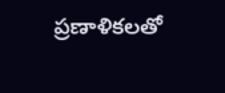ప్రణాళికలతో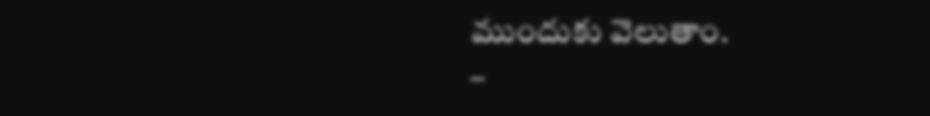ముందుకు వెలుతాం.
–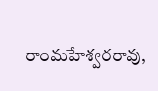రాంమహేశ్వరరావు,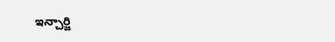ఇన్చార్జి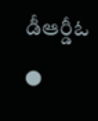డీఆర్డీఓ
●